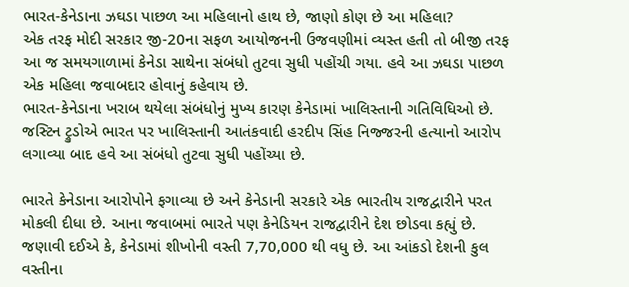ભારત-કેનેડાના ઝઘડા પાછળ આ મહિલાનો હાથ છે, જાણો કોણ છે આ મહિલા?
એક તરફ મોદી સરકાર જી-20ના સફળ આયોજનની ઉજવણીમાં વ્યસ્ત હતી તો બીજી તરફ આ જ સમયગાળામાં કેનેડા સાથેના સંબંધો તુટવા સુધી પહોંચી ગયા. હવે આ ઝઘડા પાછળ એક મહિલા જવાબદાર હોવાનું કહેવાય છે.
ભારત-કેનેડાના ખરાબ થયેલા સંબંધોનું મુખ્ય કારણ કેનેડામાં ખાલિસ્તાની ગતિવિધિઓ છે. જસ્ટિન ટ્રુડોએ ભારત પર ખાલિસ્તાની આતંકવાદી હરદીપ સિંહ નિજ્જરની હત્યાનો આરોપ લગાવ્યા બાદ હવે આ સંબંધો તુટવા સુધી પહોંચ્યા છે.

ભારતે કેનેડાના આરોપોને ફગાવ્યા છે અને કેનેડાની સરકારે એક ભારતીય રાજદ્વારીને પરત મોકલી દીધા છે. આના જવાબમાં ભારતે પણ કેનેડિયન રાજદ્વારીને દેશ છોડવા કહ્યું છે.
જણાવી દઈએ કે, કેનેડામાં શીખોની વસ્તી 7,70,000 થી વધુ છે. આ આંકડો દેશની કુલ વસ્તીના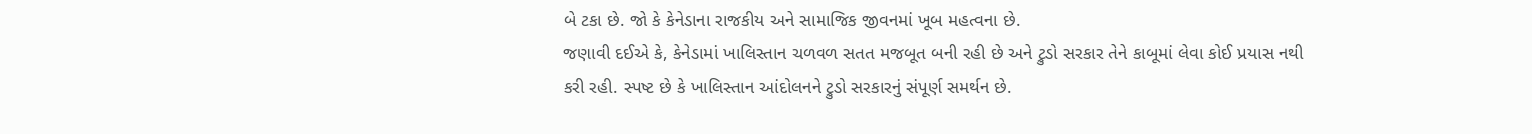બે ટકા છે. જો કે કેનેડાના રાજકીય અને સામાજિક જીવનમાં ખૂબ મહત્વના છે.
જણાવી દઈએ કે, કેનેડામાં ખાલિસ્તાન ચળવળ સતત મજબૂત બની રહી છે અને ટ્રુડો સરકાર તેને કાબૂમાં લેવા કોઈ પ્રયાસ નથી કરી રહી. સ્પષ્ટ છે કે ખાલિસ્તાન આંદોલનને ટ્રુડો સરકારનું સંપૂર્ણ સમર્થન છે.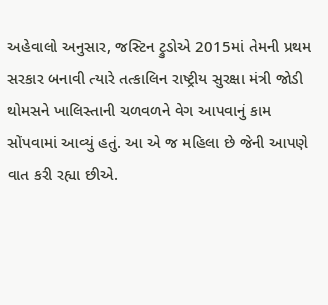અહેવાલો અનુસાર, જસ્ટિન ટ્રુડોએ 2015માં તેમની પ્રથમ સરકાર બનાવી ત્યારે તત્કાલિન રાષ્ટ્રીય સુરક્ષા મંત્રી જોડી થોમસને ખાલિસ્તાની ચળવળને વેગ આપવાનું કામ સોંપવામાં આવ્યું હતું. આ એ જ મહિલા છે જેની આપણે વાત કરી રહ્યા છીએ.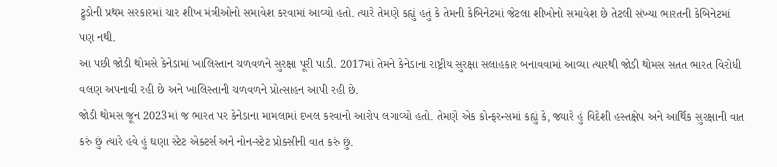ટ્રુડોની પ્રથમ સરકારમાં ચાર શીખ મંત્રીઓનો સમાવેશ કરવામાં આવ્યો હતો. ત્યારે તેમણે કહ્યું હતું કે તેમની કેબિનેટમાં જેટલા શીખોનો સમાવેશ છે તેટલી સંખ્યા ભારતની કેબિનેટમાં પણ નથી.
આ પછી જોડી થોમસે કેનેડામાં ખાલિસ્તાન ચળવળને સુરક્ષા પૂરી પાડી. 2017માં તેમને કેનેડાના રાષ્ટ્રીય સુરક્ષા સલાહકાર બનાવવામાં આવ્યા ત્યારથી જોડી થોમસ સતત ભારત વિરોધી વલણ અપનાવી રહી છે અને ખાલિસ્તાની ચળવળને પ્રોત્સાહન આપી રહી છે.
જોડી થોમસ જૂન 2023માં જ ભારત પર કેનેડાના મામલામાં દખલ કરવાનો આરોપ લગાવ્યો હતો. તેમણે એક કોન્ફરન્સમાં કહ્યું કે, જ્યારે હું વિદેશી હસ્તક્ષેપ અને આર્થિક સુરક્ષાની વાત કરું છું ત્યારે હવે હું ઘણા સ્ટેટ એક્ટર્સ અને નોન-સ્ટેટ પ્રોક્સીની વાત કરું છું.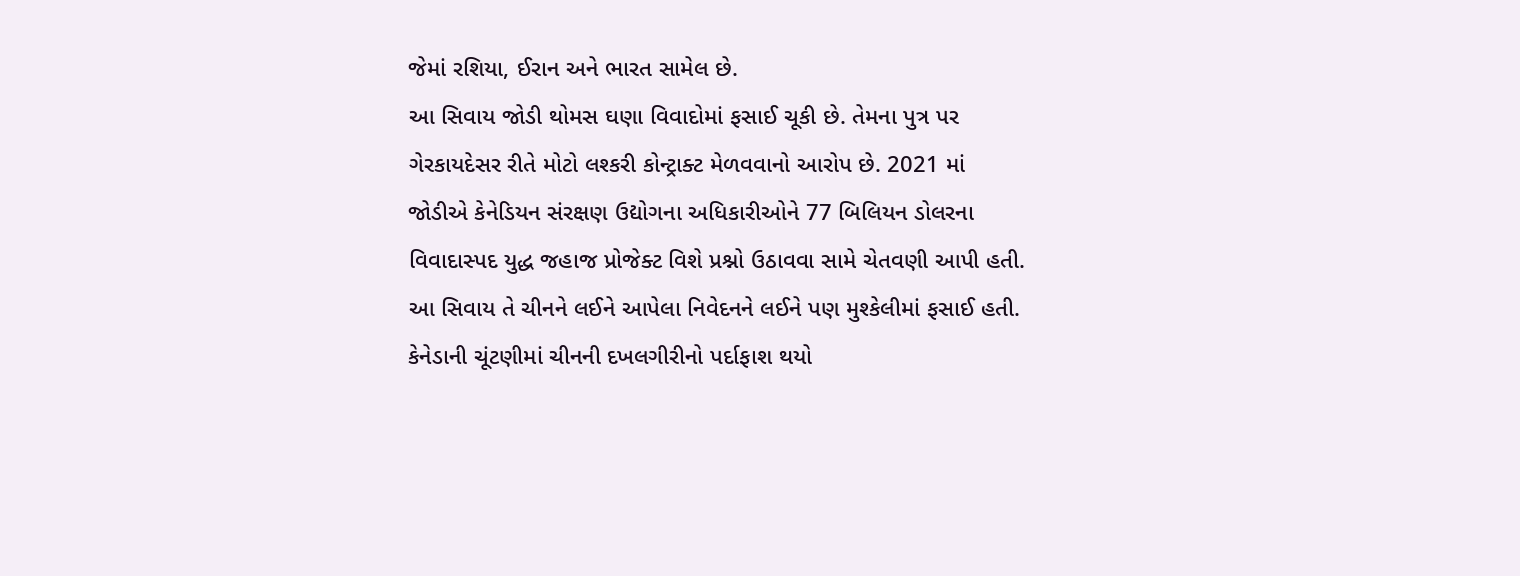જેમાં રશિયા, ઈરાન અને ભારત સામેલ છે.
આ સિવાય જોડી થોમસ ઘણા વિવાદોમાં ફસાઈ ચૂકી છે. તેમના પુત્ર પર ગેરકાયદેસર રીતે મોટો લશ્કરી કોન્ટ્રાક્ટ મેળવવાનો આરોપ છે. 2021 માં જોડીએ કેનેડિયન સંરક્ષણ ઉદ્યોગના અધિકારીઓને 77 બિલિયન ડોલરના વિવાદાસ્પદ યુદ્ધ જહાજ પ્રોજેક્ટ વિશે પ્રશ્નો ઉઠાવવા સામે ચેતવણી આપી હતી.
આ સિવાય તે ચીનને લઈને આપેલા નિવેદનને લઈને પણ મુશ્કેલીમાં ફસાઈ હતી. કેનેડાની ચૂંટણીમાં ચીનની દખલગીરીનો પર્દાફાશ થયો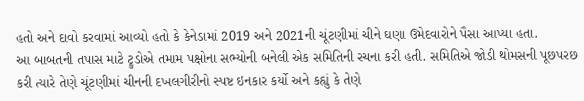હતો અને દાવો કરવામાં આવ્યો હતો કે કેનેડામાં 2019 અને 2021ની ચૂંટણીમાં ચીને ઘણા ઉમેદવારોને પૈસા આપ્યા હતા.
આ બાબતની તપાસ માટે ટ્રુડોએ તમામ પક્ષોના સભ્યોની બનેલી એક સમિતિની રચના કરી હતી. સમિતિએ જોડી થોમસની પૂછપરછ કરી ત્યારે તેણે ચૂંટણીમાં ચીનની દખલગીરીનો સ્પષ્ટ ઇનકાર કર્યો અને કહ્યું કે તેણે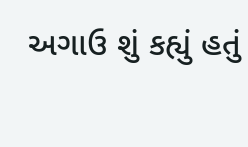અગાઉ શું કહ્યું હતું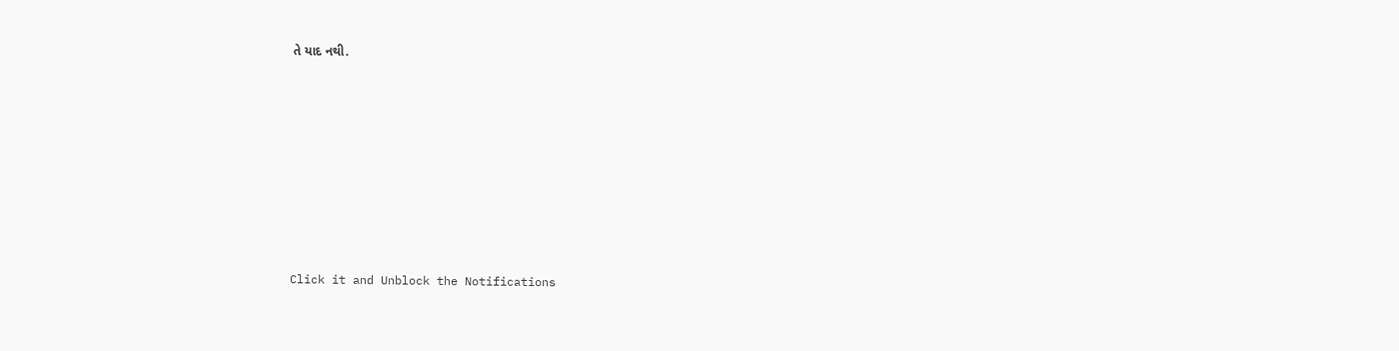તે યાદ નથી.












Click it and Unblock the Notifications